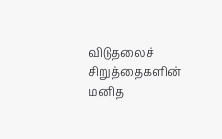விடுதலைச் சிறுத்தைகளின் மனித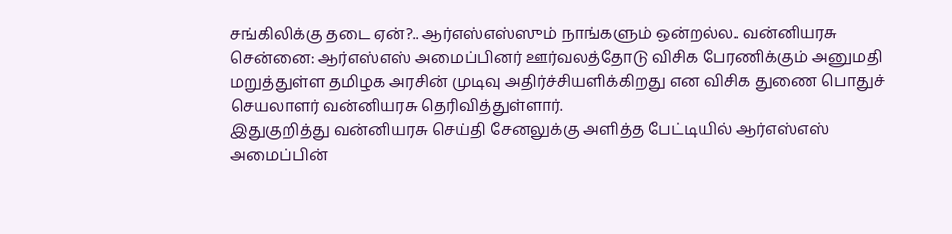சங்கிலிக்கு தடை ஏன்?.. ஆர்எஸ்எஸ்ஸும் நாங்களும் ஒன்றல்ல.. வன்னியரசு
சென்னை: ஆர்எஸ்எஸ் அமைப்பினர் ஊர்வலத்தோடு விசிக பேரணிக்கும் அனுமதி மறுத்துள்ள தமிழக அரசின் முடிவு அதிர்ச்சியளிக்கிறது என விசிக துணை பொதுச் செயலாளர் வன்னியரசு தெரிவித்துள்ளார்.
இதுகுறித்து வன்னியரசு செய்தி சேனலுக்கு அளித்த பேட்டியில் ஆர்எஸ்எஸ் அமைப்பின்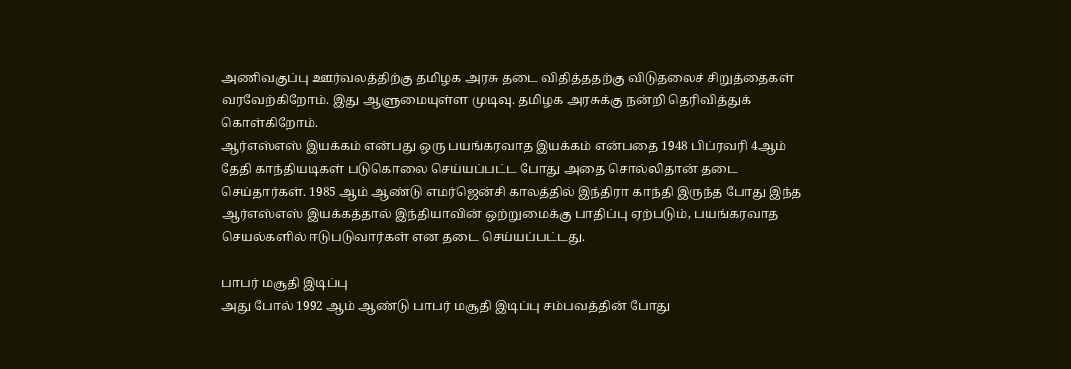அணிவகுப்பு ஊர்வலத்திற்கு தமிழக அரசு தடை விதித்ததற்கு விடுதலைச் சிறுத்தைகள் வரவேற்கிறோம். இது ஆளுமையுள்ள முடிவு. தமிழக அரசுக்கு நன்றி தெரிவித்துக் கொள்கிறோம்.
ஆர்எஸ்எஸ் இயக்கம் என்பது ஒரு பயங்கரவாத இயக்கம் என்பதை 1948 பிப்ரவரி 4ஆம் தேதி காந்தியடிகள் படுகொலை செய்யப்பட்ட போது அதை சொல்லிதான் தடை செய்தார்கள். 1985 ஆம் ஆண்டு எமர்ஜென்சி காலத்தில் இந்திரா காந்தி இருந்த போது இந்த ஆர்எஸ்எஸ் இயக்கத்தால் இந்தியாவின் ஒற்றுமைக்கு பாதிப்பு ஏற்படும், பயங்கரவாத செயல்களில் ஈடுபடுவார்கள் என தடை செய்யப்பட்டது.

பாபர் மசூதி இடிப்பு
அது போல் 1992 ஆம் ஆண்டு பாபர் மசூதி இடிப்பு சம்பவத்தின் போது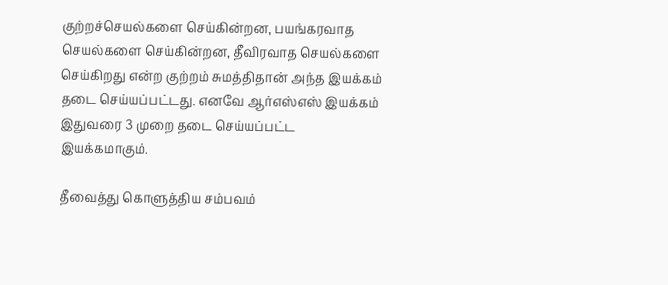குற்றச்செயல்களை செய்கின்றன, பயங்கரவாத செயல்களை செய்கின்றன, தீவிரவாத செயல்களை செய்கிறது என்ற குற்றம் சுமத்திதான் அந்த இயக்கம் தடை செய்யப்பட்டது. எனவே ஆர்எஸ்எஸ் இயக்கம் இதுவரை 3 முறை தடை செய்யப்பட்ட இயக்கமாகும்.

தீவைத்து கொளுத்திய சம்பவம்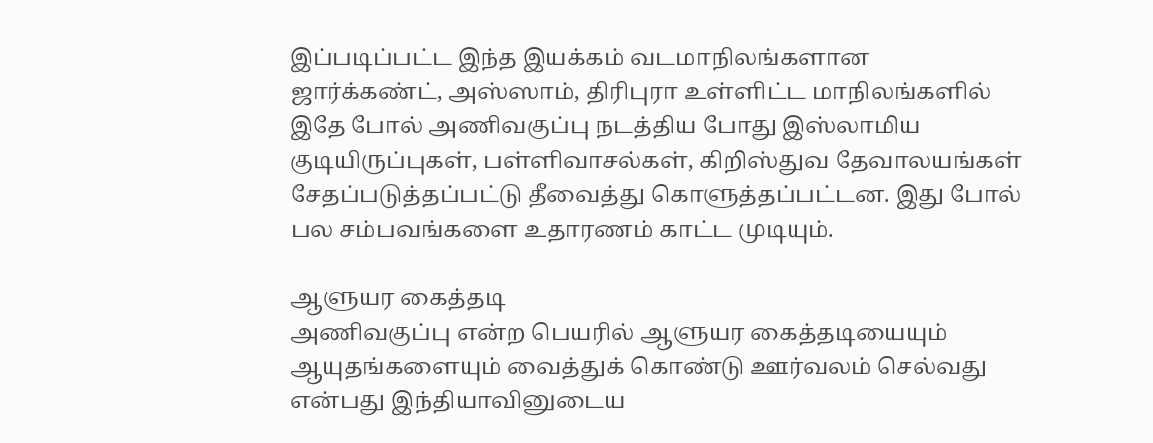இப்படிப்பட்ட இந்த இயக்கம் வடமாநிலங்களான ஜார்க்கண்ட், அஸ்ஸாம், திரிபுரா உள்ளிட்ட மாநிலங்களில் இதே போல் அணிவகுப்பு நடத்திய போது இஸ்லாமிய குடியிருப்புகள், பள்ளிவாசல்கள், கிறிஸ்துவ தேவாலயங்கள் சேதப்படுத்தப்பட்டு தீவைத்து கொளுத்தப்பட்டன. இது போல் பல சம்பவங்களை உதாரணம் காட்ட முடியும்.

ஆளுயர கைத்தடி
அணிவகுப்பு என்ற பெயரில் ஆளுயர கைத்தடியையும் ஆயுதங்களையும் வைத்துக் கொண்டு ஊர்வலம் செல்வது என்பது இந்தியாவினுடைய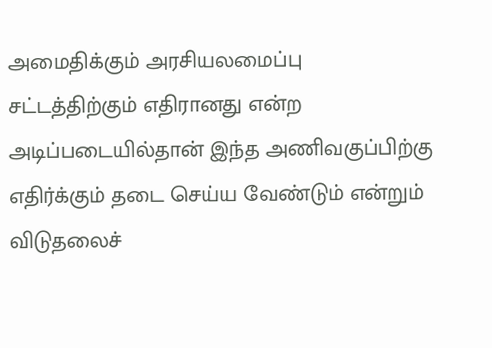அமைதிக்கும் அரசியலமைப்பு சட்டத்திற்கும் எதிரானது என்ற அடிப்படையில்தான் இந்த அணிவகுப்பிற்கு எதிர்க்கும் தடை செய்ய வேண்டும் என்றும் விடுதலைச்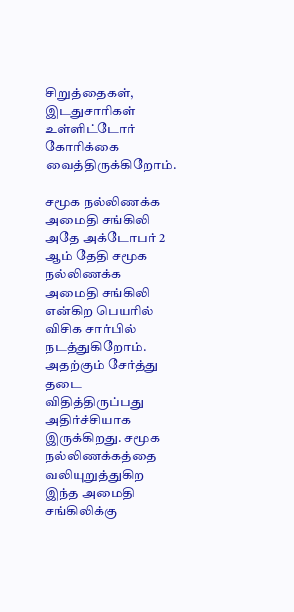சிறுத்தைகள், இடதுசாரிகள் உள்ளிட்டோர் கோரிக்கை வைத்திருக்கிறோம்.

சமூக நல்லிணக்க அமைதி சங்கிலி
அதே அக்டோபர் 2 ஆம் தேதி சமூக நல்லிணக்க அமைதி சங்கிலி என்கிற பெயரில் விசிக சார்பில் நடத்துகிறோம். அதற்கும் சேர்த்து தடை விதித்திருப்பது அதிர்ச்சியாக இருக்கிறது. சமூக நல்லிணக்கத்தை வலியுறுத்துகிற இந்த அமைதி சங்கிலிக்கு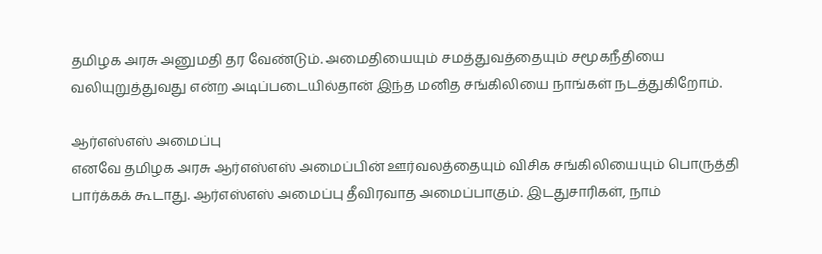தமிழக அரசு அனுமதி தர வேண்டும். அமைதியையும் சமத்துவத்தையும் சமூகநீதியை வலியுறுத்துவது என்ற அடிப்படையில்தான் இந்த மனித சங்கிலியை நாங்கள் நடத்துகிறோம்.

ஆர்எஸ்எஸ் அமைப்பு
எனவே தமிழக அரசு ஆர்எஸ்எஸ் அமைப்பின் ஊர்வலத்தையும் விசிக சங்கிலியையும் பொருத்தி பார்க்கக் கூடாது. ஆர்எஸ்எஸ் அமைப்பு தீவிரவாத அமைப்பாகும். இடதுசாரிகள், நாம்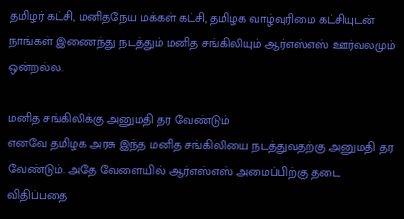தமிழர் கட்சி, மனிதநேய மக்கள் கட்சி, தமிழக வாழ்வுரிமை கட்சியுடன் நாங்கள் இணைந்து நடத்தும் மனித சங்கிலியும் ஆர்எஸ்எஸ் ஊர்வலமும் ஒன்றல்ல.

மனித சங்கிலிக்கு அனுமதி தர வேண்டும்
எனவே தமிழக அரசு இந்த மனித சங்கிலியை நடத்துவதற்கு அனுமதி தர வேண்டும். அதே வேளையில் ஆர்எஸ்எஸ் அமைப்பிற்கு தடை விதிப்பதை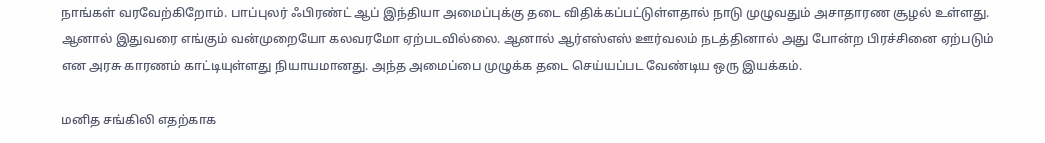நாங்கள் வரவேற்கிறோம். பாப்புலர் ஃபிரண்ட் ஆப் இந்தியா அமைப்புக்கு தடை விதிக்கப்பட்டுள்ளதால் நாடு முழுவதும் அசாதாரண சூழல் உள்ளது. ஆனால் இதுவரை எங்கும் வன்முறையோ கலவரமோ ஏற்படவில்லை. ஆனால் ஆர்எஸ்எஸ் ஊர்வலம் நடத்தினால் அது போன்ற பிரச்சினை ஏற்படும் என அரசு காரணம் காட்டியுள்ளது நியாயமானது. அந்த அமைப்பை முழுக்க தடை செய்யப்பட வேண்டிய ஒரு இயக்கம்.

மனித சங்கிலி எதற்காக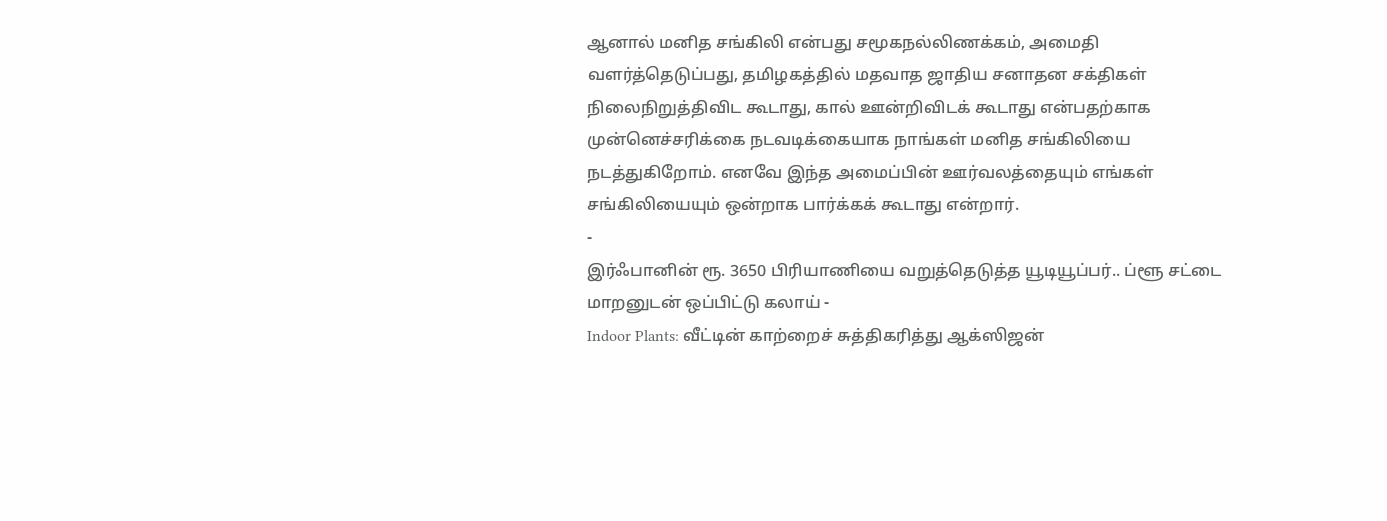ஆனால் மனித சங்கிலி என்பது சமூகநல்லிணக்கம், அமைதி வளர்த்தெடுப்பது, தமிழகத்தில் மதவாத ஜாதிய சனாதன சக்திகள் நிலைநிறுத்திவிட கூடாது, கால் ஊன்றிவிடக் கூடாது என்பதற்காக முன்னெச்சரிக்கை நடவடிக்கையாக நாங்கள் மனித சங்கிலியை நடத்துகிறோம். எனவே இந்த அமைப்பின் ஊர்வலத்தையும் எங்கள் சங்கிலியையும் ஒன்றாக பார்க்கக் கூடாது என்றார்.
-
இர்ஃபானின் ரூ. 3650 பிரியாணியை வறுத்தெடுத்த யூடியூப்பர்.. ப்ளூ சட்டை மாறனுடன் ஒப்பிட்டு கலாய் -
Indoor Plants: வீட்டின் காற்றைச் சுத்திகரித்து ஆக்ஸிஜன்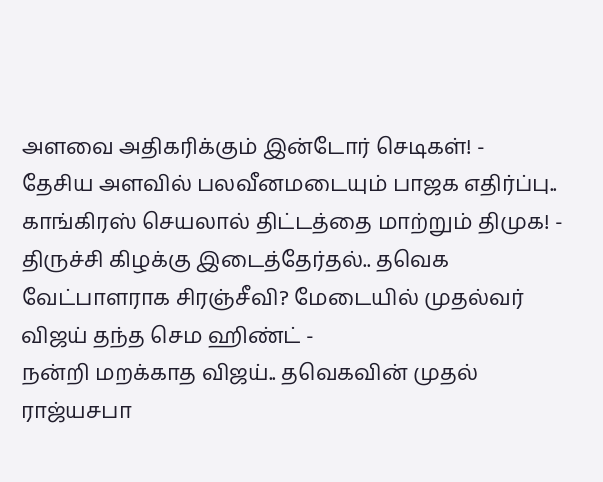அளவை அதிகரிக்கும் இன்டோர் செடிகள்! -
தேசிய அளவில் பலவீனமடையும் பாஜக எதிர்ப்பு.. காங்கிரஸ் செயலால் திட்டத்தை மாற்றும் திமுக! -
திருச்சி கிழக்கு இடைத்தேர்தல்.. தவெக வேட்பாளராக சிரஞ்சீவி? மேடையில் முதல்வர் விஜய் தந்த செம ஹிண்ட் -
நன்றி மறக்காத விஜய்.. தவெகவின் முதல் ராஜ்யசபா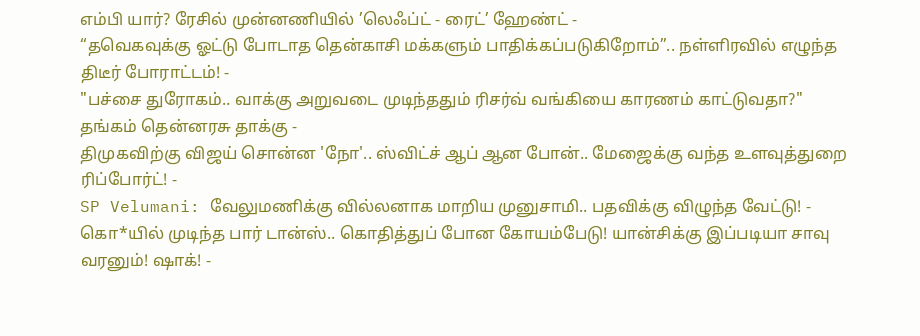எம்பி யார்? ரேசில் முன்னணியில் ’லெஃப்ட் - ரைட்’ ஹேண்ட் -
“தவெகவுக்கு ஓட்டு போடாத தென்காசி மக்களும் பாதிக்கப்படுகிறோம்”.. நள்ளிரவில் எழுந்த திடீர் போராட்டம்! -
"பச்சை துரோகம்.. வாக்கு அறுவடை முடிந்ததும் ரிசர்வ் வங்கியை காரணம் காட்டுவதா?" தங்கம் தென்னரசு தாக்கு -
திமுகவிற்கு விஜய் சொன்ன 'நோ'.. ஸ்விட்ச் ஆப் ஆன போன்.. மேஜைக்கு வந்த உளவுத்துறை ரிப்போர்ட்! -
SP Velumani: வேலுமணிக்கு வில்லனாக மாறிய முனுசாமி.. பதவிக்கு விழுந்த வேட்டு! -
கொ*யில் முடிந்த பார் டான்ஸ்.. கொதித்துப் போன கோயம்பேடு! யான்சிக்கு இப்படியா சாவு வரனும்! ஷாக்! -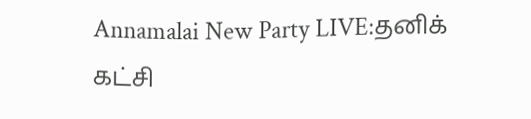Annamalai New Party LIVE:தனிக் கட்சி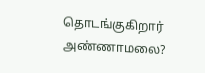தொடங்குகிறார் அண்ணாமலை?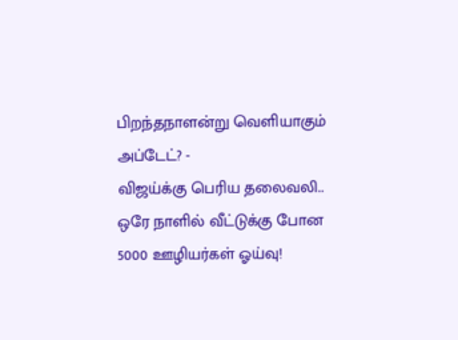பிறந்தநாளன்று வெளியாகும் அப்டேட்? -
விஜய்க்கு பெரிய தலைவலி.. ஒரே நாளில் வீட்டுக்கு போன 5000 ஊழியர்கள் ஓய்வு!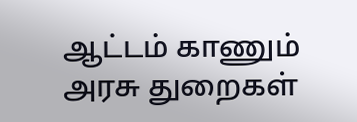ஆட்டம் காணும் அரசு துறைகள்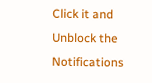Click it and Unblock the Notifications